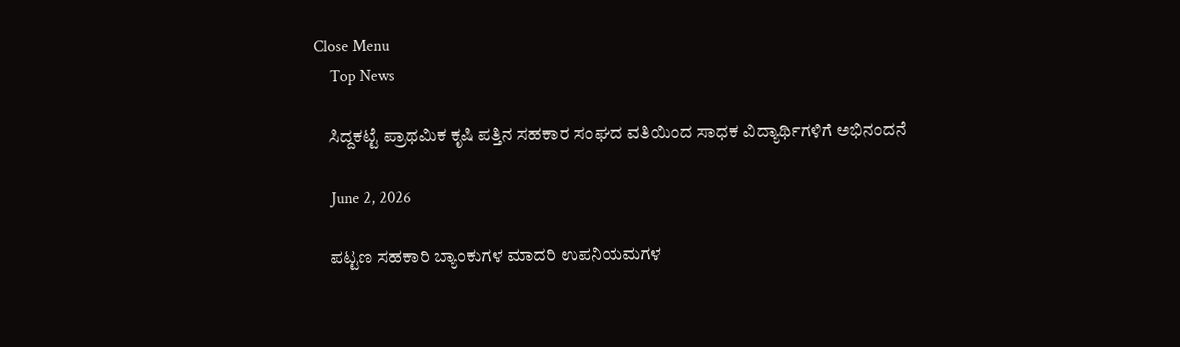Close Menu
    Top News

    ಸಿದ್ದಕಟ್ಟೆ ಪ್ರಾಥಮಿಕ ಕೃಷಿ ಪತ್ತಿನ ಸಹಕಾರ ಸಂಘದ ವತಿಯಿಂದ ಸಾಧಕ ವಿದ್ಯಾರ್ಥಿಗಳಿಗೆ ಅಭಿನಂದನೆ

    June 2, 2026

    ಪಟ್ಟಣ ಸಹಕಾರಿ ಬ್ಯಾಂಕುಗಳ ಮಾದರಿ ಉಪನಿಯಮಗಳ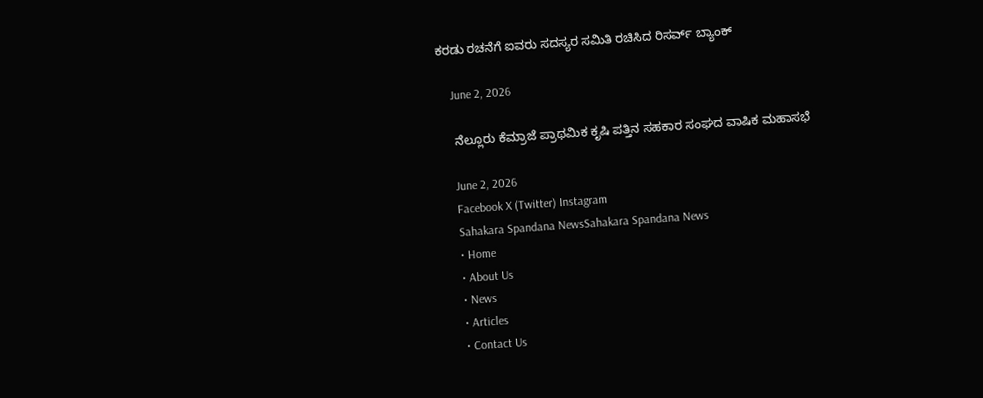ಕರಡು ರಚನೆಗೆ ಐವರು ಸದಸ್ಯರ ಸಮಿತಿ ರಚಿಸಿದ ರಿಸರ್ವ್‌ ಬ್ಯಾಂಕ್‌

    June 2, 2026

    ನೆಲ್ಲೂರು ಕೆಮ್ರಾಜೆ ಪ್ರಾಥಮಿಕ ಕೃಷಿ ಪತ್ತಿನ ಸಹಕಾರ ಸಂಘದ ವಾಷಿಕ ಮಹಾಸಭೆ

    June 2, 2026
    Facebook X (Twitter) Instagram
    Sahakara Spandana NewsSahakara Spandana News
    • Home
    • About Us
    • News
    • Articles
    • Contact Us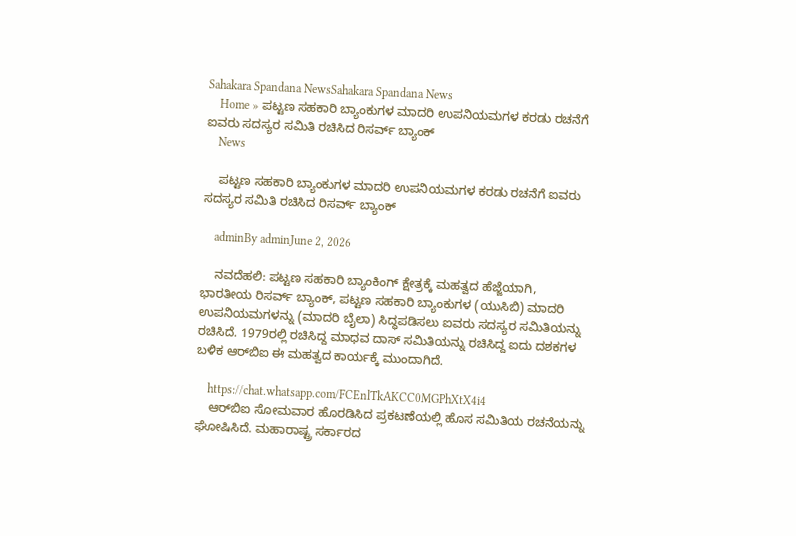Sahakara Spandana NewsSahakara Spandana News
    Home » ಪಟ್ಟಣ ಸಹಕಾರಿ ಬ್ಯಾಂಕುಗಳ ಮಾದರಿ ಉಪನಿಯಮಗಳ ಕರಡು ರಚನೆಗೆ ಐವರು ಸದಸ್ಯರ ಸಮಿತಿ ರಚಿಸಿದ ರಿಸರ್ವ್‌ ಬ್ಯಾಂಕ್‌
    News

    ಪಟ್ಟಣ ಸಹಕಾರಿ ಬ್ಯಾಂಕುಗಳ ಮಾದರಿ ಉಪನಿಯಮಗಳ ಕರಡು ರಚನೆಗೆ ಐವರು ಸದಸ್ಯರ ಸಮಿತಿ ರಚಿಸಿದ ರಿಸರ್ವ್‌ ಬ್ಯಾಂಕ್‌

    adminBy adminJune 2, 2026

    ನವದೆಹಲಿ: ಪಟ್ಟಣ ಸಹಕಾರಿ ಬ್ಯಾಂಕಿಂಗ್ ಕ್ಷೇತ್ರಕ್ಕೆ ಮಹತ್ವದ ಹೆಜ್ಜೆಯಾಗಿ, ಭಾರತೀಯ ರಿಸರ್ವ್ ಬ್ಯಾಂಕ್, ಪಟ್ಟಣ ಸಹಕಾರಿ ಬ್ಯಾಂಕುಗಳ (ಯುಸಿಬಿ) ಮಾದರಿ ಉಪನಿಯಮಗಳನ್ನು (ಮಾದರಿ ಬೈಲಾ) ಸಿದ್ಧಪಡಿಸಲು ಐವರು ಸದಸ್ಯರ ಸಮಿತಿಯನ್ನು ರಚಿಸಿದೆ. 1979ರಲ್ಲಿ ರಚಿಸಿದ್ದ ಮಾಧವ ದಾಸ್ ಸಮಿತಿಯನ್ನು ರಚಿಸಿದ್ದ ಐದು ದಶಕಗಳ ಬಳಿಕ ಆರ್‌ಬಿಐ ಈ ಮಹತ್ವದ ಕಾರ್ಯಕ್ಕೆ ಮುಂದಾಗಿದೆ.

    https://chat.whatsapp.com/FCEnlTkAKCC0MGPhXtX4i4
    ಆರ್‌ಬಿಐ ಸೋಮವಾರ ಹೊರಡಿಸಿದ ಪ್ರಕಟಣೆಯಲ್ಲಿ ಹೊಸ ಸಮಿತಿಯ ರಚನೆಯನ್ನು ಘೋಷಿಸಿದೆ. ಮಹಾರಾಷ್ಟ್ರ ಸರ್ಕಾರದ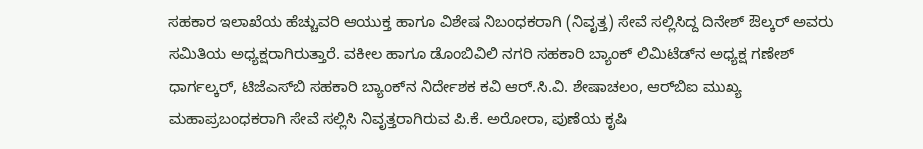ಸಹಕಾರ ಇಲಾಖೆಯ ಹೆಚ್ಚುವರಿ ಆಯುಕ್ತ ಹಾಗೂ ವಿಶೇಷ ನಿಬಂಧಕರಾಗಿ (ನಿವೃತ್ತ) ಸೇವೆ ಸಲ್ಲಿಸಿದ್ದ ದಿನೇಶ್ ಔಲ್ಕರ್ ಅವರು ಸಮಿತಿಯ ಅಧ್ಯಕ್ಷರಾಗಿರುತ್ತಾರೆ. ವಕೀಲ ಹಾಗೂ ಡೊಂಬಿವಿಲಿ ನಗರಿ ಸಹಕಾರಿ ಬ್ಯಾಂಕ್ ಲಿಮಿಟೆಡ್‌ನ ಅಧ್ಯಕ್ಷ ಗಣೇಶ್ ಧಾರ್ಗಲ್ಕರ್, ಟಿಜೆಎಸ್‌ಬಿ ಸಹಕಾರಿ ಬ್ಯಾಂಕ್‌ನ ನಿರ್ದೇಶಕ ಕವಿ ಆರ್.ಸಿ.ವಿ. ಶೇಷಾಚಲಂ, ಆರ್‌ಬಿಐ ಮುಖ್ಯ ಮಹಾಪ್ರಬಂಧಕರಾಗಿ ಸೇವೆ ಸಲ್ಲಿಸಿ ನಿವೃತ್ತರಾಗಿರುವ ಪಿ.ಕೆ. ಅರೋರಾ, ಪುಣೆಯ ಕೃಷಿ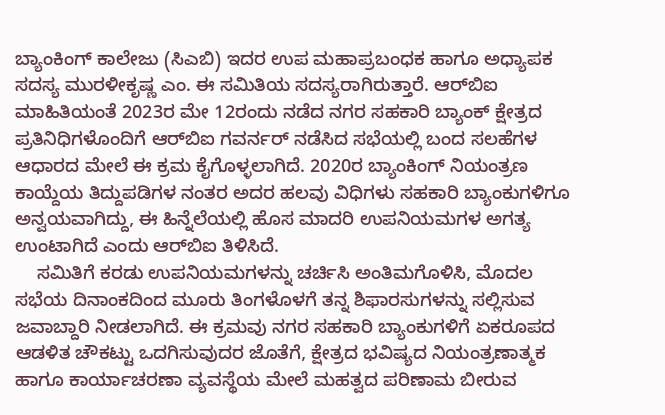ಬ್ಯಾಂಕಿಂಗ್ ಕಾಲೇಜು (ಸಿಎಬಿ) ಇದರ ಉಪ ಮಹಾಪ್ರಬಂಧಕ ಹಾಗೂ ಅಧ್ಯಾಪಕ ಸದಸ್ಯ ಮುರಳೀಕೃಷ್ಣ ಎಂ. ಈ ಸಮಿತಿಯ ಸದಸ್ಯರಾಗಿರುತ್ತಾರೆ. ಆರ್‌ಬಿಐ ಮಾಹಿತಿಯಂತೆ 2023ರ ಮೇ 12ರಂದು ನಡೆದ ನಗರ ಸಹಕಾರಿ ಬ್ಯಾಂಕ್‌ ಕ್ಷೇತ್ರದ ಪ್ರತಿನಿಧಿಗಳೊಂದಿಗೆ ಆರ್‌ಬಿಐ ಗವರ್ನರ್ ನಡೆಸಿದ ಸಭೆಯಲ್ಲಿ ಬಂದ ಸಲಹೆಗಳ ಆಧಾರದ ಮೇಲೆ ಈ ಕ್ರಮ ಕೈಗೊಳ್ಳಲಾಗಿದೆ. 2020ರ ಬ್ಯಾಂಕಿಂಗ್ ನಿಯಂತ್ರಣ ಕಾಯ್ದೆಯ ತಿದ್ದುಪಡಿಗಳ ನಂತರ ಅದರ ಹಲವು ವಿಧಿಗಳು ಸಹಕಾರಿ ಬ್ಯಾಂಕುಗಳಿಗೂ ಅನ್ವಯವಾಗಿದ್ದು, ಈ ಹಿನ್ನೆಲೆಯಲ್ಲಿ ಹೊಸ ಮಾದರಿ ಉಪನಿಯಮಗಳ ಅಗತ್ಯ ಉಂಟಾಗಿದೆ ಎಂದು ಆರ್‌ಬಿಐ ತಿಳಿಸಿದೆ.
    ಸಮಿತಿಗೆ ಕರಡು ಉಪನಿಯಮಗಳನ್ನು ಚರ್ಚಿಸಿ ಅಂತಿಮಗೊಳಿಸಿ, ಮೊದಲ ಸಭೆಯ ದಿನಾಂಕದಿಂದ ಮೂರು ತಿಂಗಳೊಳಗೆ ತನ್ನ ಶಿಫಾರಸುಗಳನ್ನು ಸಲ್ಲಿಸುವ ಜವಾಬ್ದಾರಿ ನೀಡಲಾಗಿದೆ. ಈ ಕ್ರಮವು ನಗರ ಸಹಕಾರಿ ಬ್ಯಾಂಕುಗಳಿಗೆ ಏಕರೂಪದ ಆಡಳಿತ ಚೌಕಟ್ಟು ಒದಗಿಸುವುದರ ಜೊತೆಗೆ, ಕ್ಷೇತ್ರದ ಭವಿಷ್ಯದ ನಿಯಂತ್ರಣಾತ್ಮಕ ಹಾಗೂ ಕಾರ್ಯಾಚರಣಾ ವ್ಯವಸ್ಥೆಯ ಮೇಲೆ ಮಹತ್ವದ ಪರಿಣಾಮ ಬೀರುವ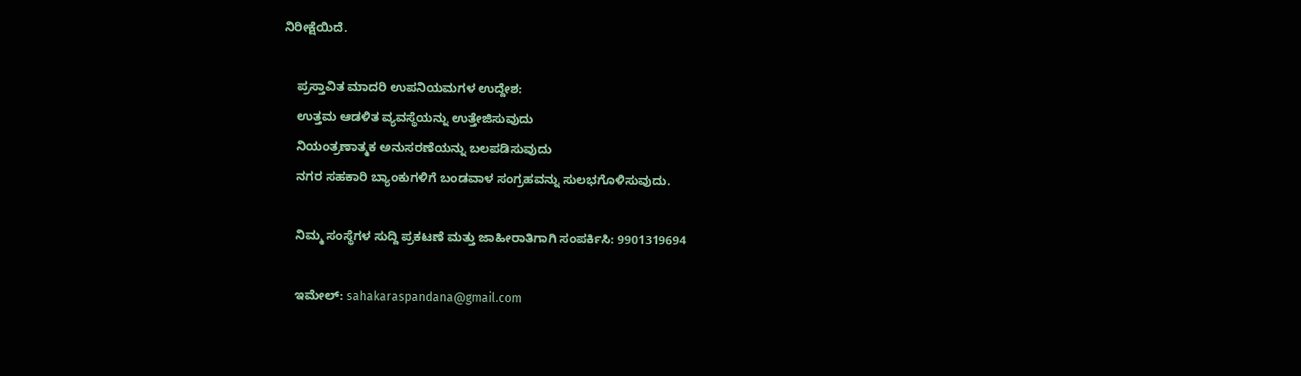ನಿರೀಕ್ಷೆಯಿದೆ.

    ಪ್ರಸ್ತಾವಿತ ಮಾದರಿ ಉಪನಿಯಮಗಳ ಉದ್ದೇಶ:
    ಉತ್ತಮ ಆಡಳಿತ ವ್ಯವಸ್ಥೆಯನ್ನು ಉತ್ತೇಜಿಸುವುದು
    ನಿಯಂತ್ರಣಾತ್ಮಕ ಅನುಸರಣೆಯನ್ನು ಬಲಪಡಿಸುವುದು
    ನಗರ ಸಹಕಾರಿ ಬ್ಯಾಂಕುಗಳಿಗೆ ಬಂಡವಾಳ ಸಂಗ್ರಹವನ್ನು ಸುಲಭಗೊಳಿಸುವುದು.

    ನಿಮ್ಮ ಸಂಸ್ಥೆಗಳ ಸುದ್ದಿ ಪ್ರಕಟಣೆ ಮತ್ತು ಜಾಹೀರಾತಿಗಾಗಿ ಸಂಪರ್ಕಿಸಿ: 9901319694

    ಇಮೇಲ್: sahakaraspandana@gmail.com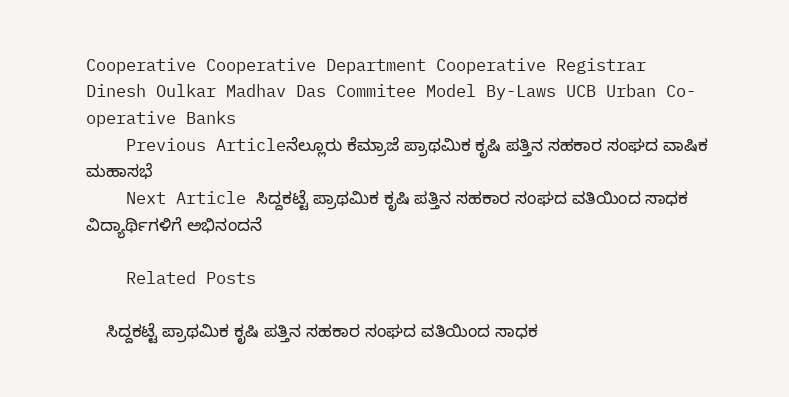Cooperative Cooperative Department Cooperative Registrar Dinesh Oulkar Madhav Das Commitee Model By-Laws UCB Urban Co-operative Banks
    Previous Articleನೆಲ್ಲೂರು ಕೆಮ್ರಾಜೆ ಪ್ರಾಥಮಿಕ ಕೃಷಿ ಪತ್ತಿನ ಸಹಕಾರ ಸಂಘದ ವಾಷಿಕ ಮಹಾಸಭೆ
    Next Article ಸಿದ್ದಕಟ್ಟೆ ಪ್ರಾಥಮಿಕ ಕೃಷಿ ಪತ್ತಿನ ಸಹಕಾರ ಸಂಘದ ವತಿಯಿಂದ ಸಾಧಕ ವಿದ್ಯಾರ್ಥಿಗಳಿಗೆ ಅಭಿನಂದನೆ

    Related Posts

    ಸಿದ್ದಕಟ್ಟೆ ಪ್ರಾಥಮಿಕ ಕೃಷಿ ಪತ್ತಿನ ಸಹಕಾರ ಸಂಘದ ವತಿಯಿಂದ ಸಾಧಕ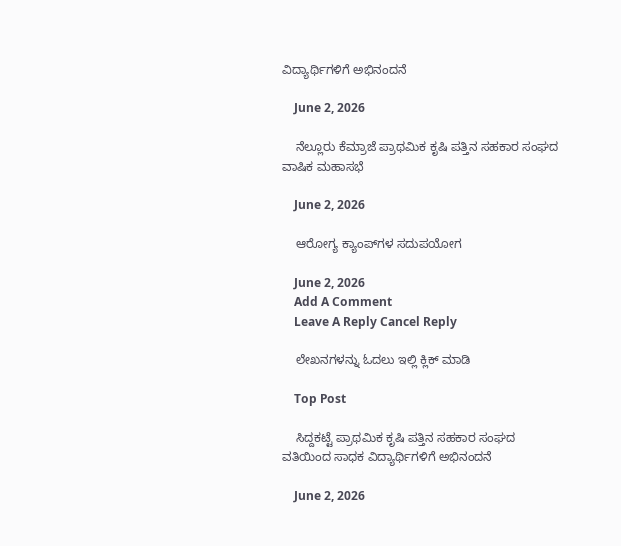ವಿದ್ಯಾರ್ಥಿಗಳಿಗೆ ಅಭಿನಂದನೆ

    June 2, 2026

    ನೆಲ್ಲೂರು ಕೆಮ್ರಾಜೆ ಪ್ರಾಥಮಿಕ ಕೃಷಿ ಪತ್ತಿನ ಸಹಕಾರ ಸಂಘದ ವಾಷಿಕ ಮಹಾಸಭೆ

    June 2, 2026

    ಆರೋಗ್ಯ ಕ್ಯಾಂಪ್‌ಗಳ ಸದುಪಯೋಗ

    June 2, 2026
    Add A Comment
    Leave A Reply Cancel Reply

    ಲೇಖನಗಳನ್ನು ಓದಲು ಇಲ್ಲಿ ಕ್ಲಿಕ್ ಮಾಡಿ

    Top Post

    ಸಿದ್ದಕಟ್ಟೆ ಪ್ರಾಥಮಿಕ ಕೃಷಿ ಪತ್ತಿನ ಸಹಕಾರ ಸಂಘದ ವತಿಯಿಂದ ಸಾಧಕ ವಿದ್ಯಾರ್ಥಿಗಳಿಗೆ ಅಭಿನಂದನೆ

    June 2, 2026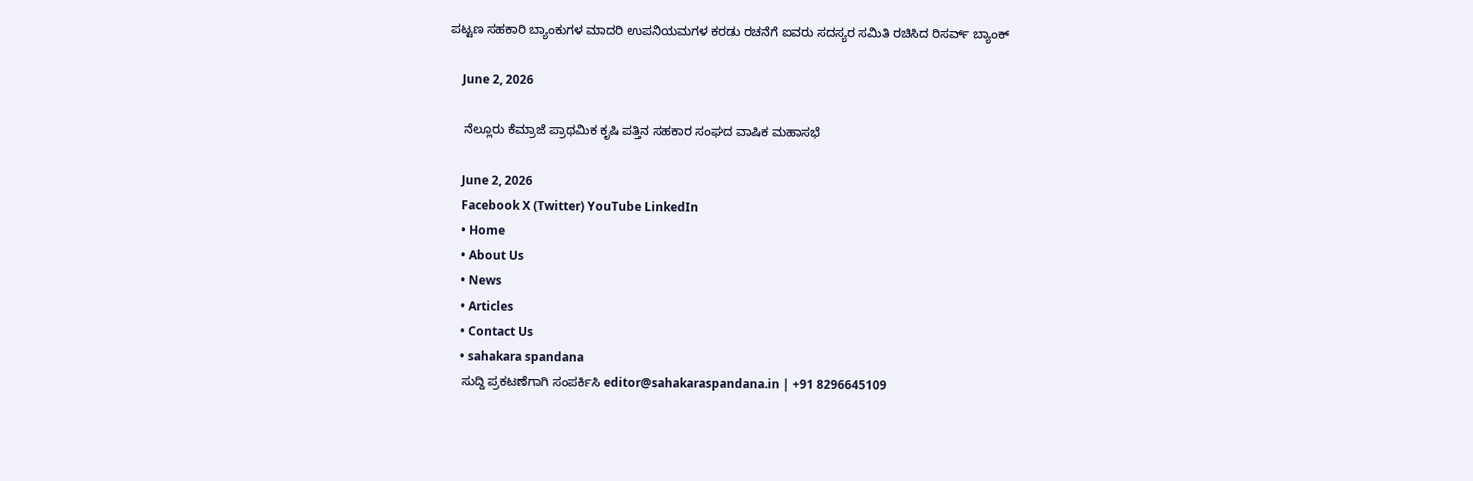ಪಟ್ಟಣ ಸಹಕಾರಿ ಬ್ಯಾಂಕುಗಳ ಮಾದರಿ ಉಪನಿಯಮಗಳ ಕರಡು ರಚನೆಗೆ ಐವರು ಸದಸ್ಯರ ಸಮಿತಿ ರಚಿಸಿದ ರಿಸರ್ವ್‌ ಬ್ಯಾಂಕ್‌

    June 2, 2026

    ನೆಲ್ಲೂರು ಕೆಮ್ರಾಜೆ ಪ್ರಾಥಮಿಕ ಕೃಷಿ ಪತ್ತಿನ ಸಹಕಾರ ಸಂಘದ ವಾಷಿಕ ಮಹಾಸಭೆ

    June 2, 2026
    Facebook X (Twitter) YouTube LinkedIn
    • Home
    • About Us
    • News
    • Articles
    • Contact Us
    • sahakara spandana
    ಸುದ್ದಿ ಪ್ರಕಟಣೆಗಾಗಿ ಸಂಪರ್ಕಿಸಿ editor@sahakaraspandana.in | +91 8296645109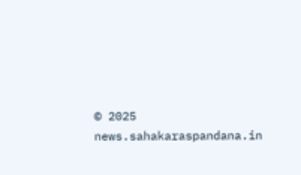© 2025 news.sahakaraspandana.in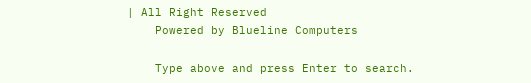| All Right Reserved
    Powered by Blueline Computers

    Type above and press Enter to search.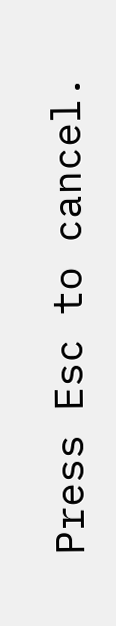Press Esc to cancel.